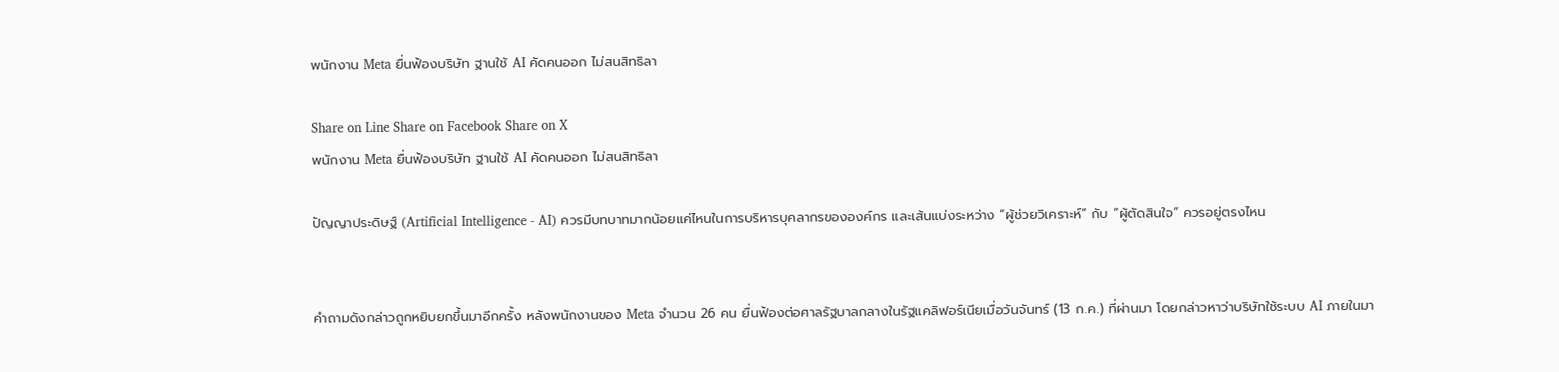พนักงาน Meta ยื่นฟ้องบริษัท ฐานใช้ AI คัดคนออก ไม่สนสิทธิลา

Share on Line Share on Facebook Share on X
พนักงาน Meta ยื่นฟ้องบริษัท ฐานใช้ AI คัดคนออก ไม่สนสิทธิลา

ปัญญาประดิษฐ์ (Artificial Intelligence - AI) ควรมีบทบาทมากน้อยแค่ไหนในการบริหารบุคลากรขององค์กร และเส้นแบ่งระหว่าง “ผู้ช่วยวิเคราะห์” กับ “ผู้ตัดสินใจ” ควรอยู่ตรงไหน


คำถามดังกล่าวถูกหยิบยกขึ้นมาอีกครั้ง หลังพนักงานของ Meta จำนวน 26 คน ยื่นฟ้องต่อศาลรัฐบาลกลางในรัฐแคลิฟอร์เนียเมื่อวันจันทร์ (13 ก.ค.) ที่ผ่านมา โดยกล่าวหาว่าบริษัทใช้ระบบ AI ภายในมา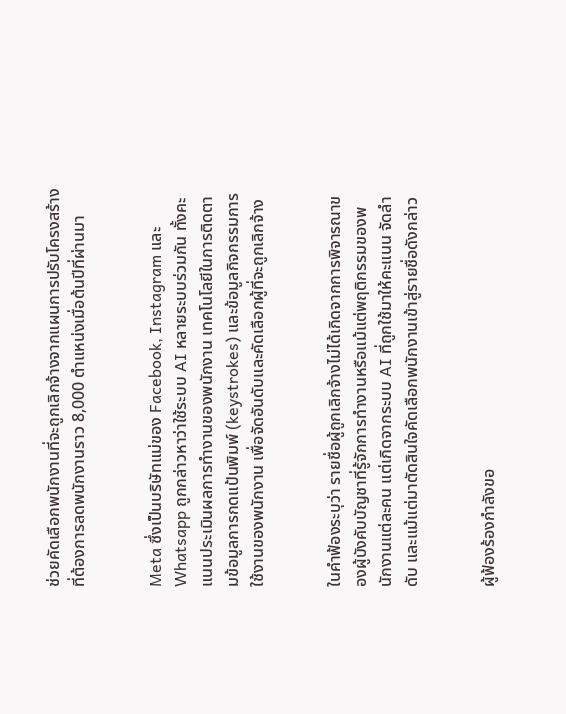ช่วยคัดเลือกพนักงานที่จะถูกเลิกจ้างจากแผนการปรับโครงสร้างที่ต้องการลดพนักงานราว 8,000 ตำแหน่งเมื่อต้นปีที่ผ่านมา


Meta ซึ่งเป็นบริษัทแม่ของ Facebook, Instagram และ Whatsapp ถูกกล่าวหาว่าใช้ระบบ AI หลายระบบร่วมกัน ทั้งคะแนนประเมินผลการทำงานของพนักงาน เทคโนโลยีในการติดตามข้อมูลการกดแป้นพิมพ์ (keystrokes) และข้อมูลกิจกรรมการใช้งานของพนักงาน เพื่อจัดอันดับและคัดเลือกผู้ที่จะถูกเลิกจ้าง


ในคำฟ้องระบุว่า รายชื่อผู้ถูกเลิกจ้างไม่ได้เกิดจากการพิจารณาของผู้บังคับบัญชาที่รู้จักการทำงานหรือแม้แต่พฤติกรรมของพนักงานแต่ละคน แต่เกิดจากระบบ AI ที่ถูกใช้มาให้คะแนน จัดลำดับ และแม้แต่มาตัดสินใจคัดเลือกพนักงานเข้าสู่รายชื่อดังกล่าว


ผู้ฟ้องร้องกำลังขอ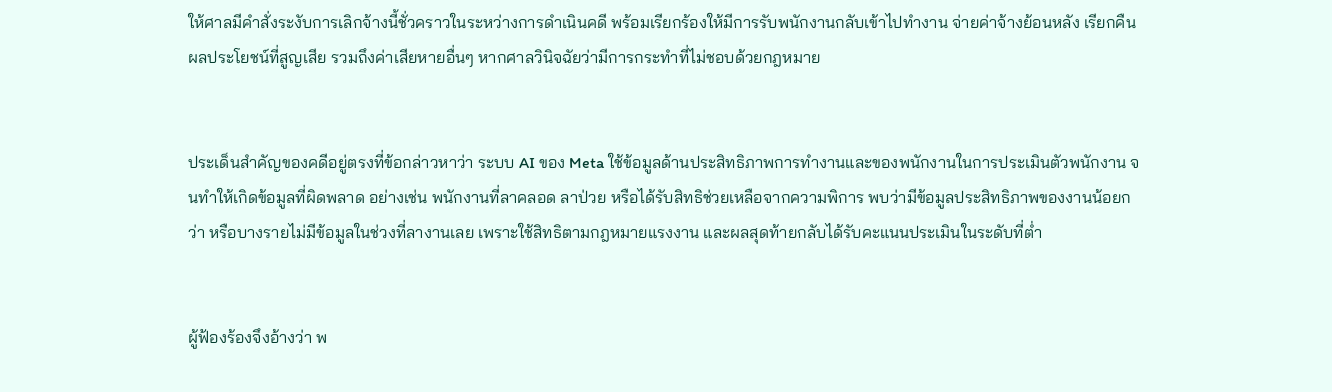ให้ศาลมีคำสั่งระงับการเลิกจ้างนี้ชั่วคราวในระหว่างการดำเนินคดี พร้อมเรียกร้องให้มีการรับพนักงานกลับเข้าไปทำงาน จ่ายค่าจ้างย้อนหลัง เรียกคืนผลประโยชน์ที่สูญเสีย รวมถึงค่าเสียหายอื่นๆ หากศาลวินิจฉัยว่ามีการกระทำที่ไม่ชอบด้วยกฎหมาย


ประเด็นสำคัญของคดีอยู่ตรงที่ข้อกล่าวหาว่า ระบบ AI ของ Meta ใช้ข้อมูลด้านประสิทธิภาพการทำงานและของพนักงานในการประเมินตัวพนักงาน จนทำให้เกิดข้อมูลที่ผิดพลาด อย่างเช่น พนักงานที่ลาคลอด ลาป่วย หรือได้รับสิทธิช่วยเหลือจากความพิการ พบว่ามีข้อมูลประสิทธิภาพของงานน้อยกว่า หรือบางรายไม่มีข้อมูลในช่วงที่ลางานเลย เพราะใช้สิทธิตามกฎหมายแรงงาน และผลสุดท้ายกลับได้รับคะแนนประเมินในระดับที่ต่ำ


ผู้ฟ้องร้องจึงอ้างว่า พ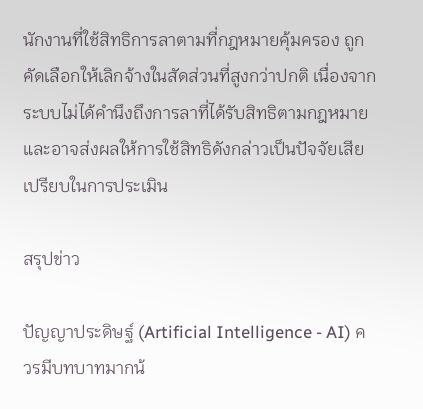นักงานที่ใช้สิทธิการลาตามที่กฎหมายคุ้มครอง ถูกคัดเลือกให้เลิกจ้างในสัดส่วนที่สูงกว่าปกติ เนื่องจากระบบไม่ได้คำนึงถึงการลาที่ได้รับสิทธิตามกฎหมาย และอาจส่งผลให้การใช้สิทธิดังกล่าวเป็นปัจจัยเสียเปรียบในการประเมิน

สรุปข่าว

ปัญญาประดิษฐ์ (Artificial Intelligence - AI) ควรมีบทบาทมากน้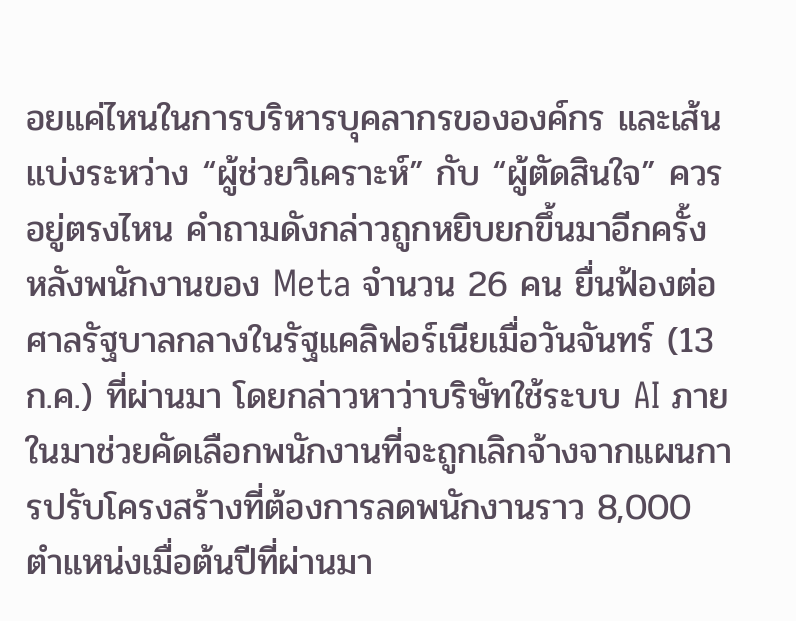อยแค่ไหนในการบริหารบุคลากรขององค์กร และเส้นแบ่งระหว่าง “ผู้ช่วยวิเคราะห์” กับ “ผู้ตัดสินใจ” ควรอยู่ตรงไหน คำถามดังกล่าวถูกหยิบยกขึ้นมาอีกครั้ง หลังพนักงานของ Meta จำนวน 26 คน ยื่นฟ้องต่อศาลรัฐบาลกลางในรัฐแคลิฟอร์เนียเมื่อวันจันทร์ (13 ก.ค.) ที่ผ่านมา โดยกล่าวหาว่าบริษัทใช้ระบบ AI ภายในมาช่วยคัดเลือกพนักงานที่จะถูกเลิกจ้างจากแผนการปรับโครงสร้างที่ต้องการลดพนักงานราว 8,000 ตำแหน่งเมื่อต้นปีที่ผ่านมา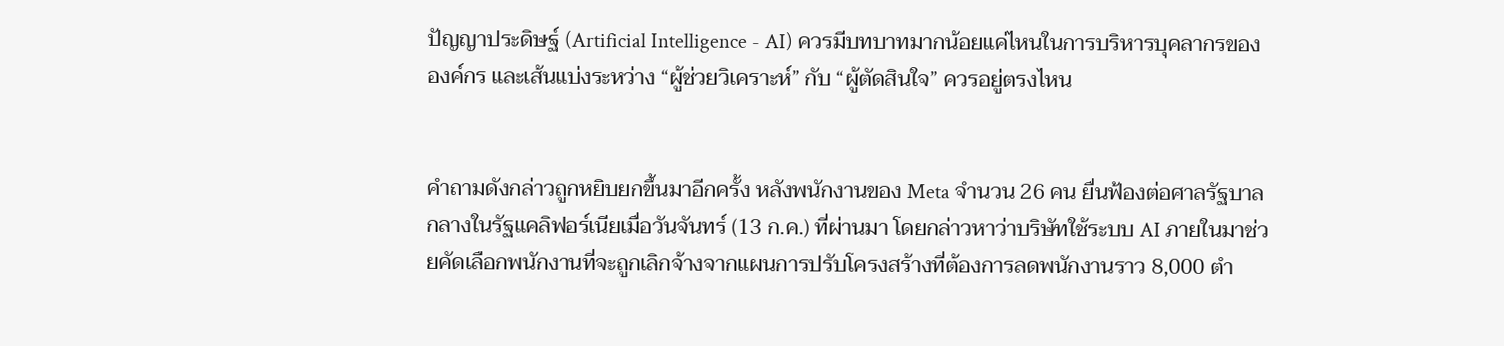ปัญญาประดิษฐ์ (Artificial Intelligence - AI) ควรมีบทบาทมากน้อยแค่ไหนในการบริหารบุคลากรขององค์กร และเส้นแบ่งระหว่าง “ผู้ช่วยวิเคราะห์” กับ “ผู้ตัดสินใจ” ควรอยู่ตรงไหน


คำถามดังกล่าวถูกหยิบยกขึ้นมาอีกครั้ง หลังพนักงานของ Meta จำนวน 26 คน ยื่นฟ้องต่อศาลรัฐบาลกลางในรัฐแคลิฟอร์เนียเมื่อวันจันทร์ (13 ก.ค.) ที่ผ่านมา โดยกล่าวหาว่าบริษัทใช้ระบบ AI ภายในมาช่วยคัดเลือกพนักงานที่จะถูกเลิกจ้างจากแผนการปรับโครงสร้างที่ต้องการลดพนักงานราว 8,000 ตำ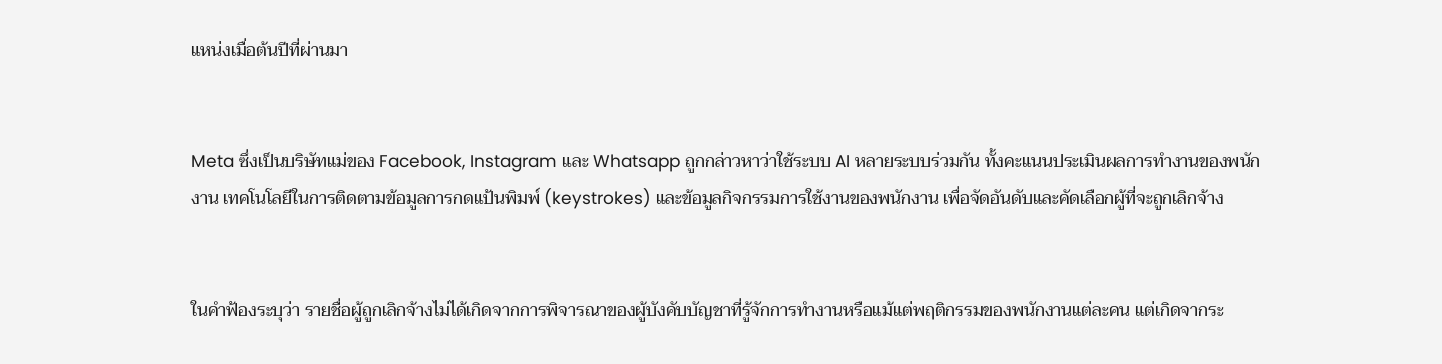แหน่งเมื่อต้นปีที่ผ่านมา


Meta ซึ่งเป็นบริษัทแม่ของ Facebook, Instagram และ Whatsapp ถูกกล่าวหาว่าใช้ระบบ AI หลายระบบร่วมกัน ทั้งคะแนนประเมินผลการทำงานของพนักงาน เทคโนโลยีในการติดตามข้อมูลการกดแป้นพิมพ์ (keystrokes) และข้อมูลกิจกรรมการใช้งานของพนักงาน เพื่อจัดอันดับและคัดเลือกผู้ที่จะถูกเลิกจ้าง


ในคำฟ้องระบุว่า รายชื่อผู้ถูกเลิกจ้างไม่ได้เกิดจากการพิจารณาของผู้บังคับบัญชาที่รู้จักการทำงานหรือแม้แต่พฤติกรรมของพนักงานแต่ละคน แต่เกิดจากระ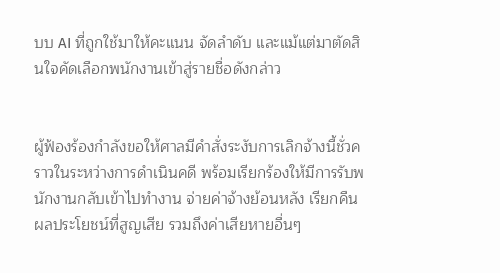บบ AI ที่ถูกใช้มาให้คะแนน จัดลำดับ และแม้แต่มาตัดสินใจคัดเลือกพนักงานเข้าสู่รายชื่อดังกล่าว


ผู้ฟ้องร้องกำลังขอให้ศาลมีคำสั่งระงับการเลิกจ้างนี้ชั่วคราวในระหว่างการดำเนินคดี พร้อมเรียกร้องให้มีการรับพนักงานกลับเข้าไปทำงาน จ่ายค่าจ้างย้อนหลัง เรียกคืนผลประโยชน์ที่สูญเสีย รวมถึงค่าเสียหายอื่นๆ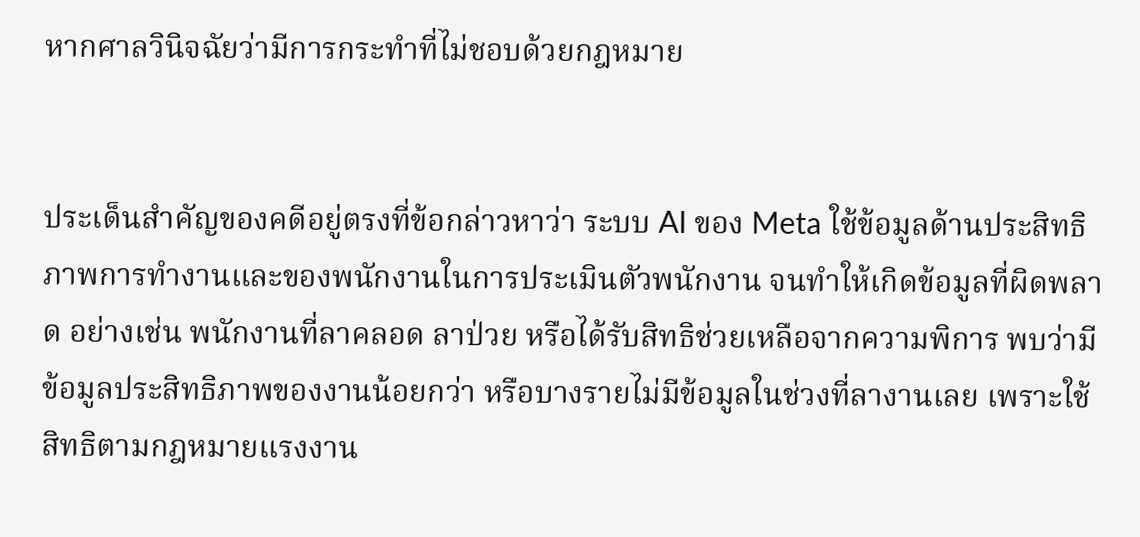หากศาลวินิจฉัยว่ามีการกระทำที่ไม่ชอบด้วยกฎหมาย


ประเด็นสำคัญของคดีอยู่ตรงที่ข้อกล่าวหาว่า ระบบ AI ของ Meta ใช้ข้อมูลด้านประสิทธิภาพการทำงานและของพนักงานในการประเมินตัวพนักงาน จนทำให้เกิดข้อมูลที่ผิดพลาด อย่างเช่น พนักงานที่ลาคลอด ลาป่วย หรือได้รับสิทธิช่วยเหลือจากความพิการ พบว่ามีข้อมูลประสิทธิภาพของงานน้อยกว่า หรือบางรายไม่มีข้อมูลในช่วงที่ลางานเลย เพราะใช้สิทธิตามกฎหมายแรงงาน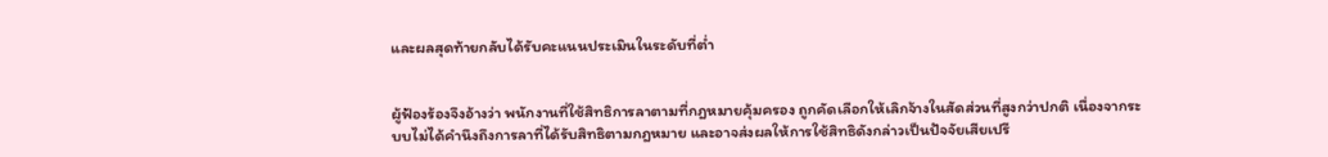และผลสุดท้ายกลับได้รับคะแนนประเมินในระดับที่ต่ำ


ผู้ฟ้องร้องจึงอ้างว่า พนักงานที่ใช้สิทธิการลาตามที่กฎหมายคุ้มครอง ถูกคัดเลือกให้เลิกจ้างในสัดส่วนที่สูงกว่าปกติ เนื่องจากระบบไม่ได้คำนึงถึงการลาที่ได้รับสิทธิตามกฎหมาย และอาจส่งผลให้การใช้สิทธิดังกล่าวเป็นปัจจัยเสียเปรี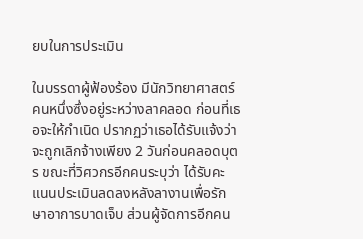ยบในการประเมิน

ในบรรดาผู้ฟ้องร้อง มีนักวิทยาศาสตร์คนหนึ่งซึ่งอยู่ระหว่างลาคลอด ก่อนที่เธอจะให้กำเนิด ปรากฏว่าเธอได้รับแจ้งว่าจะถูกเลิกจ้างเพียง 2 วันก่อนคลอดบุตร ขณะที่วิศวกรอีกคนระบุว่า ได้รับคะแนนประเมินลดลงหลังลางานเพื่อรักษาอาการบาดเจ็บ ส่วนผู้จัดการอีกคน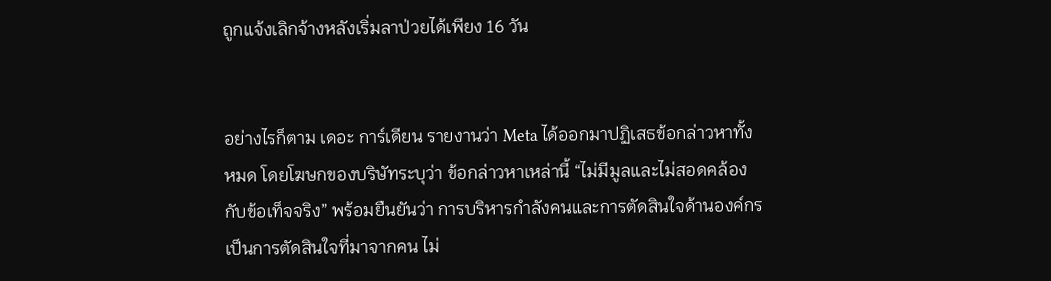ถูกแจ้งเลิกจ้างหลังเริ่มลาป่วยได้เพียง 16 วัน


อย่างไรก็ตาม เดอะ การ์เดียน รายงานว่า Meta ได้ออกมาปฏิเสธข้อกล่าวหาทั้งหมด โดยโฆษกของบริษัทระบุว่า ข้อกล่าวหาเหล่านี้ “ไม่มีมูลและไม่สอดคล้องกับข้อเท็จจริง” พร้อมยืนยันว่า การบริหารกำลังคนและการตัดสินใจด้านองค์กรเป็นการตัดสินใจที่มาจากคน ไม่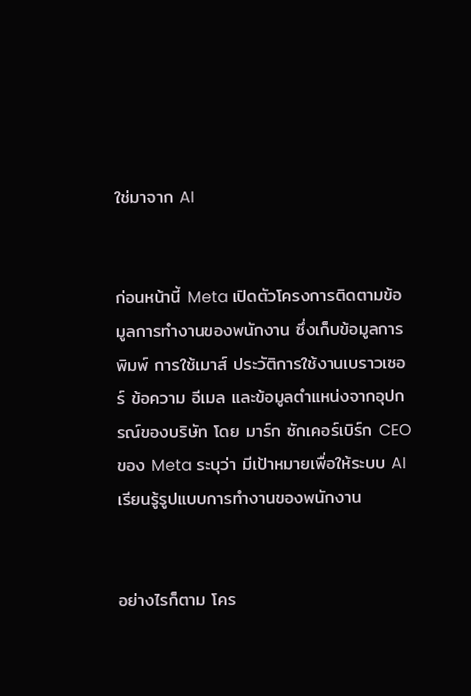ใช่มาจาก AI


ก่อนหน้านี้ Meta เปิดตัวโครงการติดตามข้อมูลการทำงานของพนักงาน ซึ่งเก็บข้อมูลการพิมพ์ การใช้เมาส์ ประวัติการใช้งานเบราวเซอร์ ข้อความ อีเมล และข้อมูลตำแหน่งจากอุปกรณ์ของบริษัท โดย มาร์ก ซักเคอร์เบิร์ก CEO ของ Meta ระบุว่า มีเป้าหมายเพื่อให้ระบบ AI เรียนรู้รูปแบบการทำงานของพนักงาน


อย่างไรก็ตาม โคร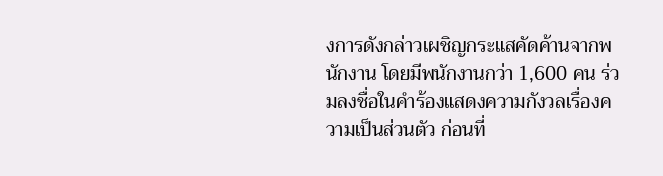งการดังกล่าวเผชิญกระแสคัดค้านจากพนักงาน โดยมีพนักงานกว่า 1,600 คน ร่วมลงชื่อในคำร้องแสดงความกังวลเรื่องความเป็นส่วนตัว ก่อนที่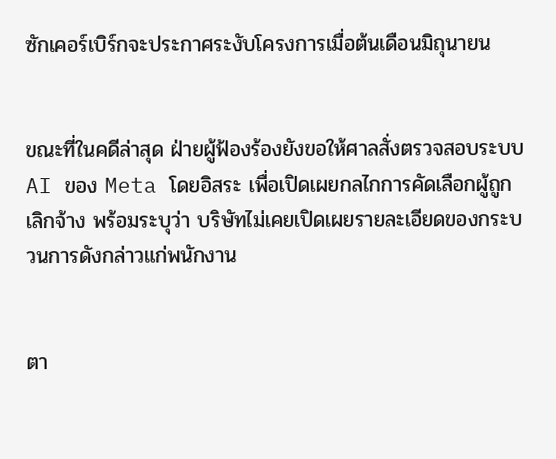ซักเคอร์เบิร์กจะประกาศระงับโครงการเมื่อต้นเดือนมิถุนายน


ขณะที่ในคดีล่าสุด ฝ่ายผู้ฟ้องร้องยังขอให้ศาลสั่งตรวจสอบระบบ AI ของ Meta โดยอิสระ เพื่อเปิดเผยกลไกการคัดเลือกผู้ถูกเลิกจ้าง พร้อมระบุว่า บริษัทไม่เคยเปิดเผยรายละเอียดของกระบวนการดังกล่าวแก่พนักงาน


ตา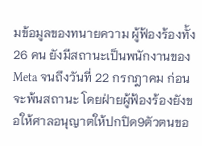มข้อมูลของทนายความ ผู้ฟ้องร้องทั้ง 26 คน ยังมีสถานะเป็นพนักงานของ Meta จนถึงวันที่ 22 กรกฎาคม ก่อนจะพ้นสถานะ โดยฝ่ายผู้ฟ้องร้องยังขอให้ศาลอนุญาตให้ปกปิด9ตัวตนขอ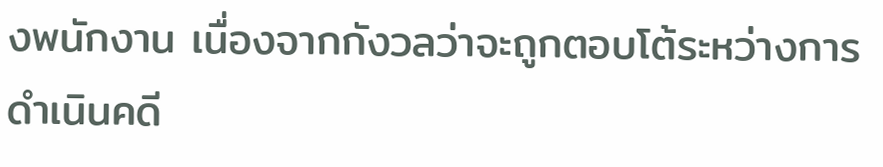งพนักงาน เนื่องจากกังวลว่าจะถูกตอบโต้ระหว่างการดำเนินคดี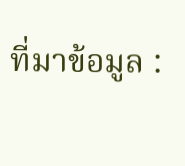ที่มาข้อมูล :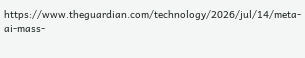https://www.theguardian.com/technology/2026/jul/14/meta-ai-mass-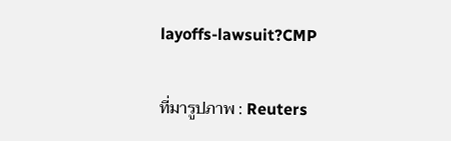layoffs-lawsuit?CMP

ที่มารูปภาพ : Reuters